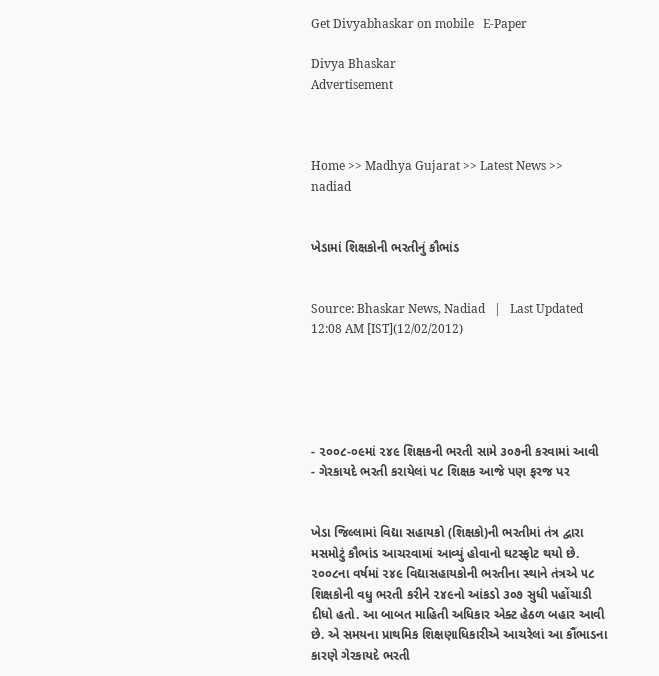Get Divyabhaskar on mobile   E-Paper

Divya Bhaskar
Advertisement



Home >> Madhya Gujarat >> Latest News >> nadiad


ખેડામાં શિક્ષકોની ભરતીનું કૌભાંડ


Source: Bhaskar News, Nadiad   |   Last Updated 12:08 AM [IST](12/02/2012)





- ૨૦૦૮-૦૯માં ૨૪૯ શિક્ષકની ભરતી સામે ૩૦૭ની કરવામાં આવી
- ગેરકાયદે ભરતી કરાયેલાં ૫૮ શિક્ષક આજે પણ ફરજ પર


ખેડા જિલ્લામાં વિદ્યા સહાયકો (શિક્ષકો)ની ભરતીમાં તંત્ર દ્વારા મસમોટું કૌભાંડ આચરવામાં આવ્યું હોવાનો ઘટસ્ફોટ થયો છે. ૨૦૦૮ના વર્ષમાં ૨૪૯ વિદ્યાસહાયકોની ભરતીના સ્થાને તંત્રએ ૫૮ શિક્ષકોની વધુ ભરતી કરીને ૨૪૯નો આંકડો ૩૦૭ સુધી પહોંચાડી દીધો હતો. આ બાબત માહિતી અધિકાર એક્ટ હેઠળ બહાર આવી છે. એ સમયના પ્રાથમિક શિક્ષણાધિકારીએ આચરેલાં આ કૌંભાડના કારણે ગેરકાયદે ભરતી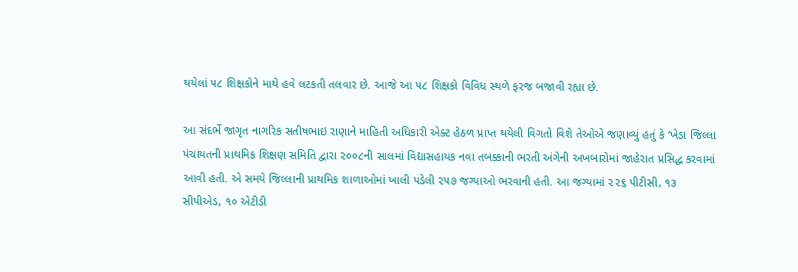થયેલાં ૫૮ શિક્ષકોને માથે હવે લટકતી તલવાર છે. આજે આ ૫૮ શિક્ષકો વિવિધ સ્થળે ફરજ બજાવી રહ્યા છે.

આ સંદર્ભે જાગૃત નાગરિક સતીષભાઇ રાણાને માહિતી અધિકારી એક્ટ હેઠળ પ્રાપ્ત થયેલી વિગતો વિશે તેઓએ જણાવ્યું હતું કે ‘ખેડા જિલ્લા પંચાયતની પ્રાથમિક શિક્ષણ સમિતિ દ્વારા ૨૦૦૮ની સાલમાં વિદ્યાસહાયક નવા તબક્કાની ભરતી અંગેની અખબારોમાં જાહેરાત પ્રસિદ્ધ કરવામાં આવી હતી. એ સમયે જિલ્લાની પ્રાથમિક શાળાઓમાં ખાલી પડેલી ૨૫૭ જગ્યાઓ ભરવાની હતી. આ જગ્યામાં ૨૨૬ પીટીસી, ૧૩ સીપીએડ, ૧૦ એટીડી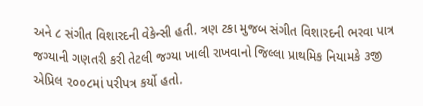અને ૮ સંગીત વિશારદની વેકેન્સી હતી. ત્રણ ટકા મુજબ સંગીત વિશારદની ભરવા પાત્ર જગ્યાની ગણતરી કરી તેટલી જગ્યા ખાલી રાખવાનો જિલ્લા પ્રાથમિક નિયામકે ૩જી એપ્રિલ ૨૦૦૮માં પરીપત્ર કર્યો હતો.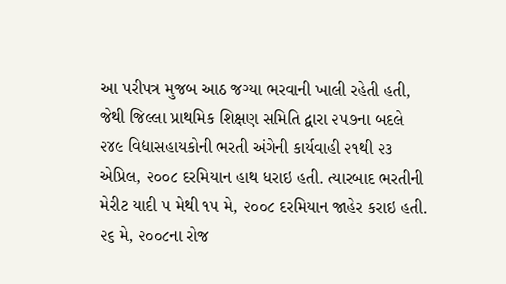આ પરીપત્ર મુજબ આઠ જગ્યા ભરવાની ખાલી રહેતી હતી, જેથી જિલ્લા પ્રાથમિક શિક્ષણ સમિતિ દ્વારા ૨૫૭ના બદલે ૨૪૯ વિદ્યાસહાયકોની ભરતી અંગેની કાર્યવાહી ૨૧થી ૨૩ એપ્રિલ, ૨૦૦૮ દરમિયાન હાથ ધરાઇ હતી. ત્યારબાદ ભરતીની મેરીટ યાદી ૫ મેથી ૧૫ મે, ૨૦૦૮ દરમિયાન જાહેર કરાઇ હતી. ૨૬ મે, ૨૦૦૮ના રોજ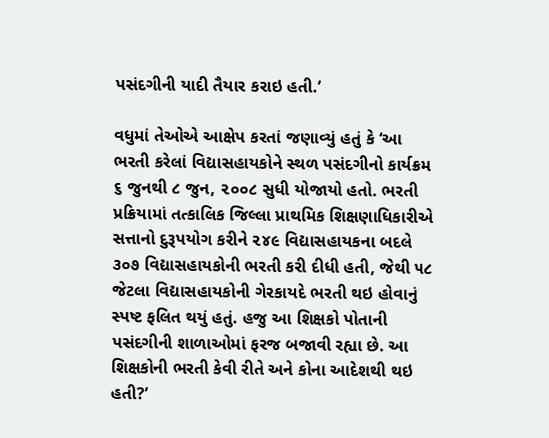પસંદગીની યાદી તૈયાર કરાઇ હતી.’

વધુમાં તેઓએ આક્ષેપ કરતાં જણાવ્યું હતું કે ‘આ ભરતી કરેલાં વિદ્યાસહાયકોને સ્થળ પસંદગીનો કાર્યક્રમ ૬ જુનથી ૮ જુન, ૨૦૦૮ સુધી યોજાયો હતો. ભરતી પ્રક્રિયામાં તત્કાલિક જિલ્લા પ્રાથમિક શિક્ષણાધિકારીએ સત્તાનો દુરૂપયોગ કરીને ૨૪૯ વિદ્યાસહાયકના બદલે ૩૦૭ વિદ્યાસહાયકોની ભરતી કરી દીધી હતી, જેથી ૫૮ જેટલા વિદ્યાસહાયકોની ગેરકાયદે ભરતી થઇ હોવાનું સ્પષ્ટ ફલિત થયું હતું. હજુ આ શિક્ષકો પોતાની પસંદગીની શાળાઓમાં ફરજ બજાવી રહ્યા છે. આ શિક્ષકોની ભરતી કેવી રીતે અને કોના આદેશથી થઇ હતી?’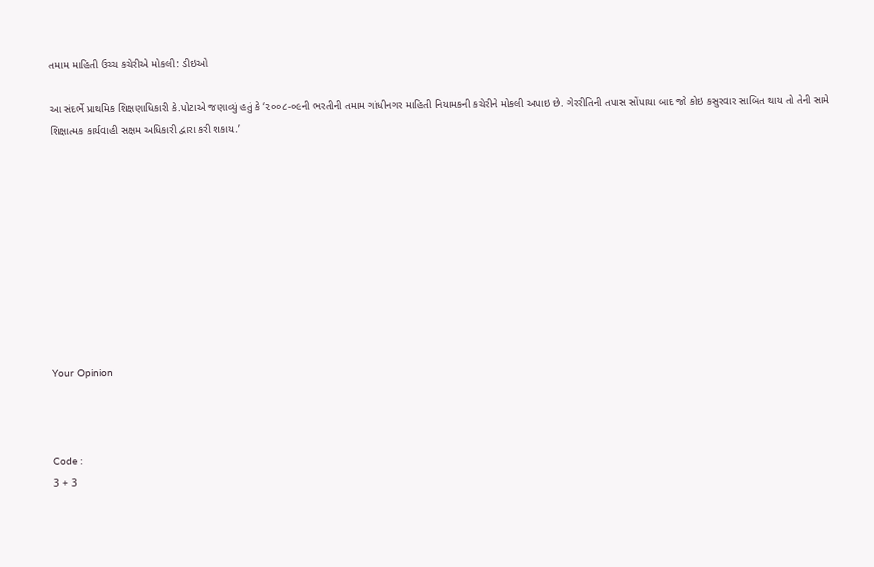તમામ માહિતી ઉચ્ચ કચેરીએ મોકલી: ડીઇઓ

આ સંદર્ભે પ્રાથમિક શિક્ષણાધિકારી કે.પોટાએ જણાવ્યું હતું કે ‘૨૦૦૮-૦૯ની ભરતીની તમામ ગાંધીનગર માહિતી નિયામકની કચેરીને મોકલી અપાઇ છે. ગેરરીતિની તપાસ સોંપાયા બાદ જો કોઇ કસુરવાર સાબિત થાય તો તેની સામે શિક્ષાત્મક કાર્યવાહી સક્ષમ અધિકારી દ્વારા કરી શકાય.’










Your Opinion



Code :
3 + 3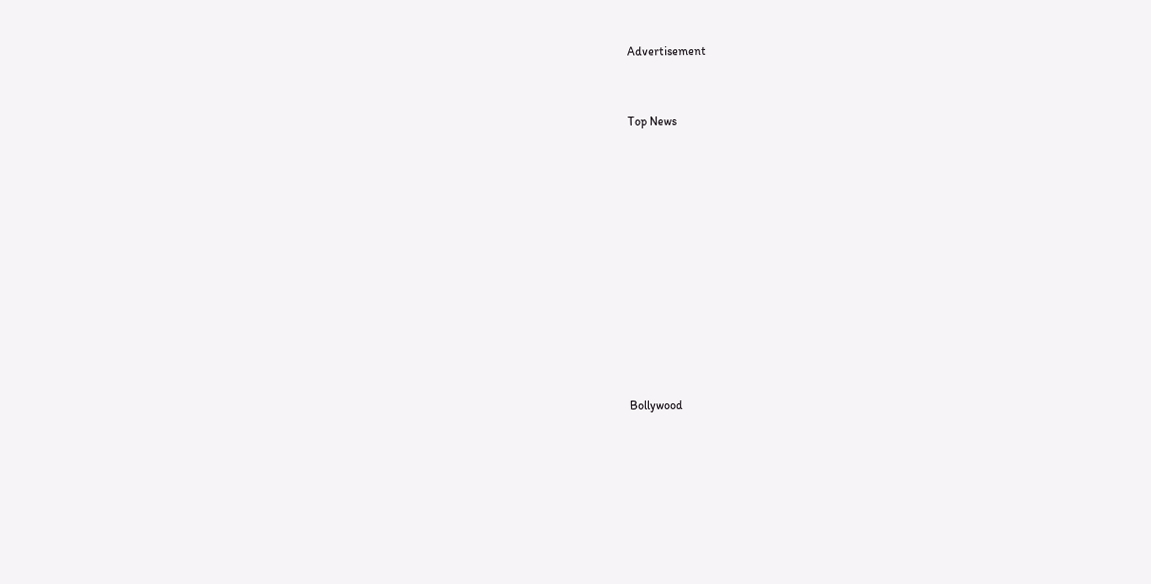Advertisement


Top News











Bollywood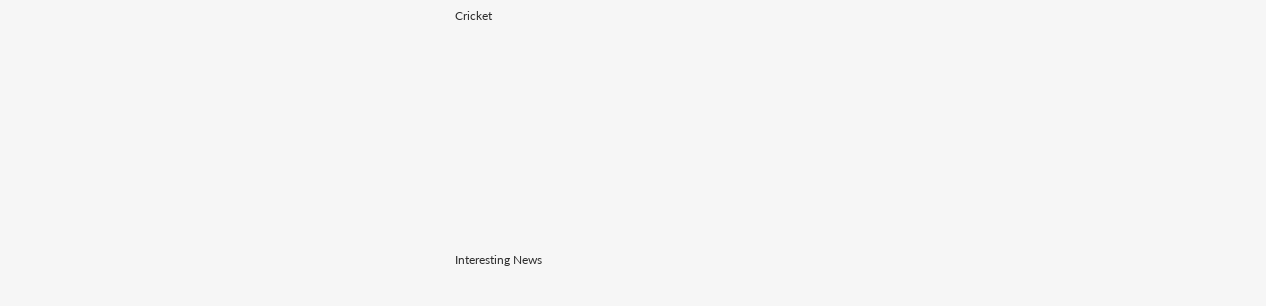Cricket











Interesting News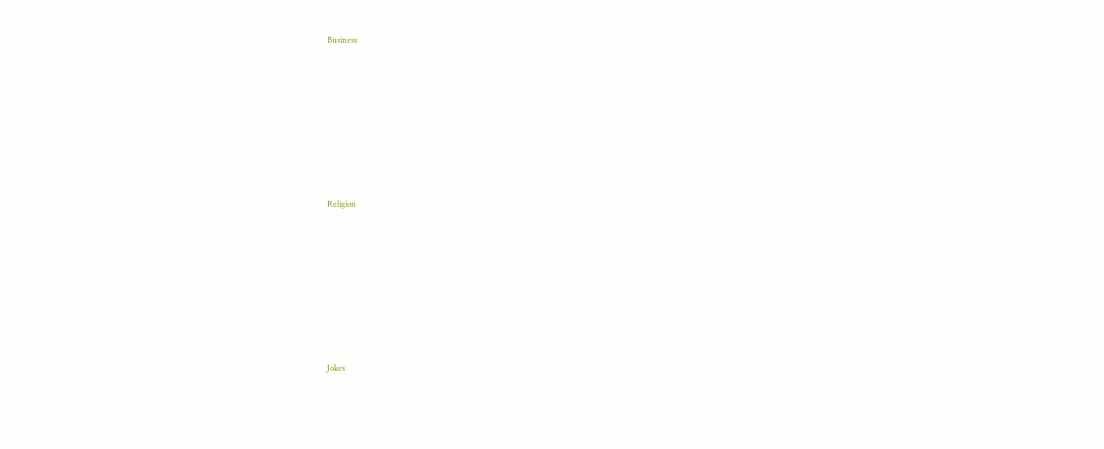Business











Religion











Jokes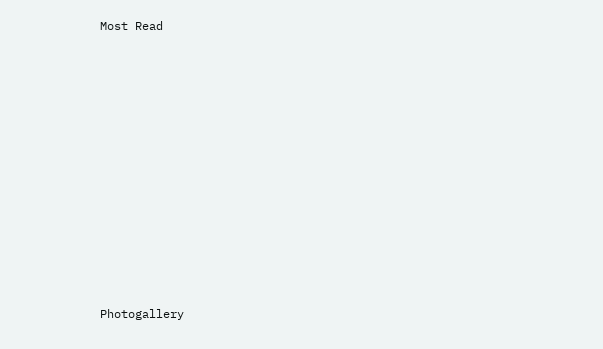Most Read











Photogallery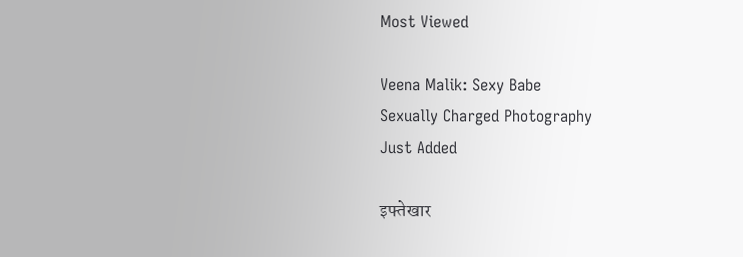Most Viewed

Veena Malik: Sexy Babe
Sexually Charged Photography
Just Added

इफ्तेखार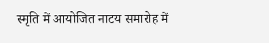स्मृति में आयोजित नाटय समारोह में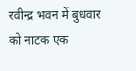रवीन्द्र भवन में बुधवार को नाटक एक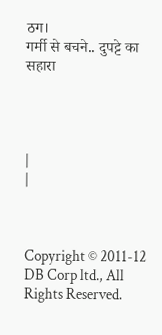ठग।
गर्मी से बचने.. दुपट्टे का सहारा




|
|



Copyright © 2011-12 DB Corp ltd., All Rights Reserved.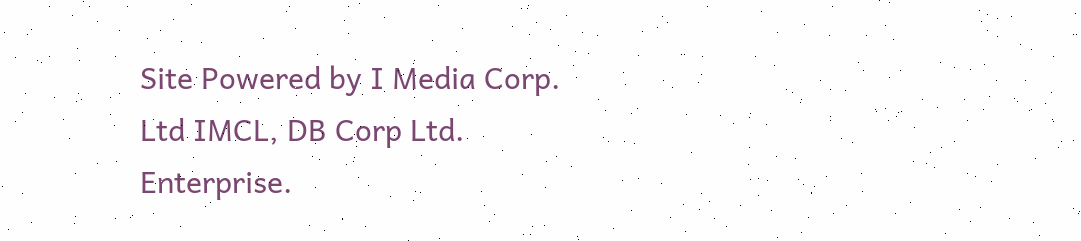Site Powered by I Media Corp. Ltd IMCL, DB Corp Ltd. Enterprise.